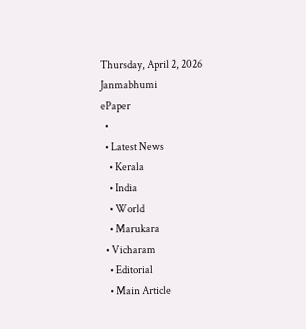Thursday, April 2, 2026
Janmabhumi
ePaper
  •
  • Latest News
    • Kerala
    • India
    • World
    • Marukara
  • Vicharam
    • Editorial
    • Main Article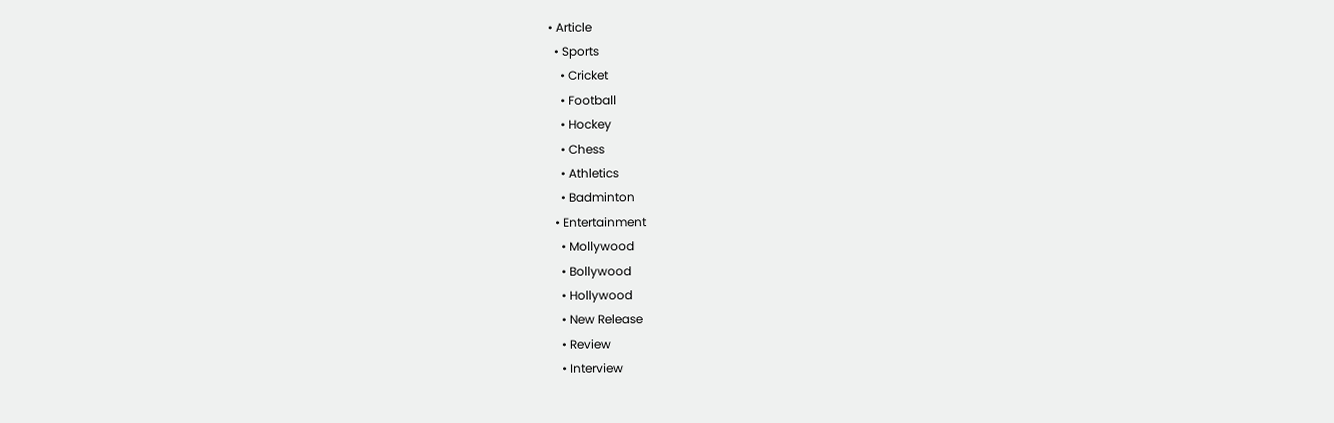• Article
  • Sports
    • Cricket
    • Football
    • Hockey
    • Chess
    • Athletics
    • Badminton
  • Entertainment
    • Mollywood
    • Bollywood
    • Hollywood
    • New Release
    • Review
    • Interview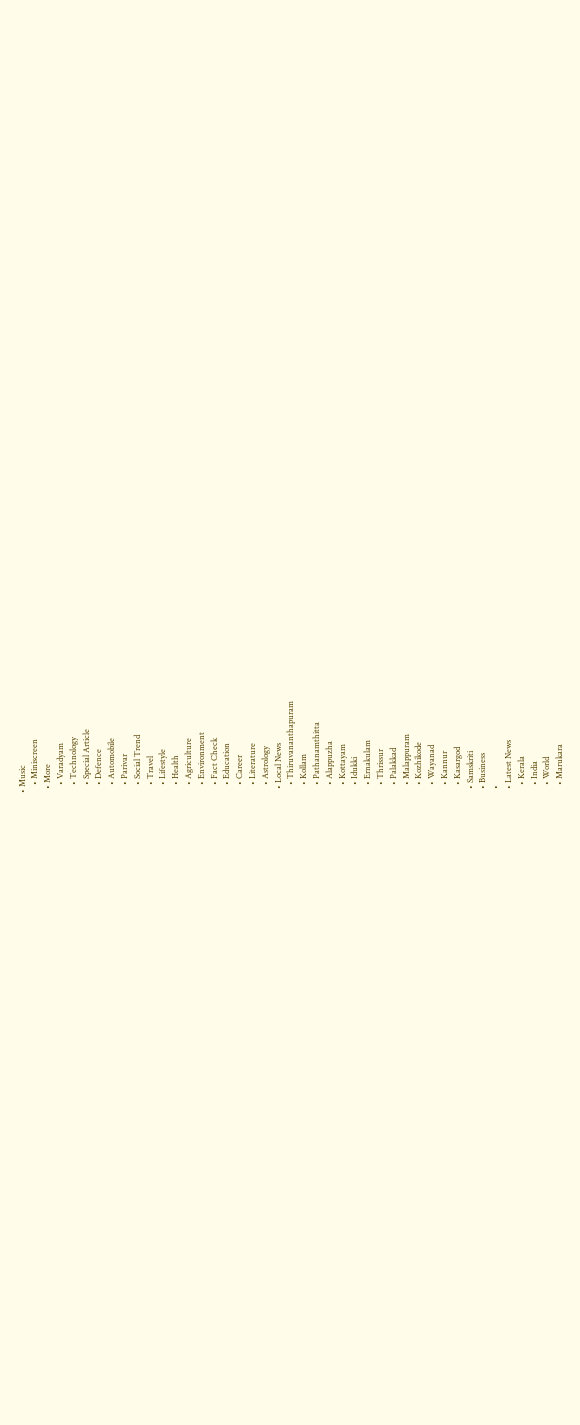• Music
    • Miniscreen
  • More
    • Varadyam
    • Technology
    • Special Article
    • Defence
    • Automobile
    • Parivar
    • Social Trend
    • Travel
    • Lifestyle
    • Health
    • Agriculture
    • Environment
    • Fact Check
    • Education
    • Career
    • Literature
    • Astrology
  • Local News
    • Thiruvananthapuram
    • Kollam
    • Pathanamthitta
    • Alappuzha
    • Kottayam
    • Idukki
    • Ernakulam
    • Thrissur
    • Palakkad
    • Malappuram
    • Kozhikode
    • Wayanad
    • Kannur
    • Kasargod
  • Samskriti
  • Business
  •
  • Latest News
    • Kerala
    • India
    • World
    • Marukara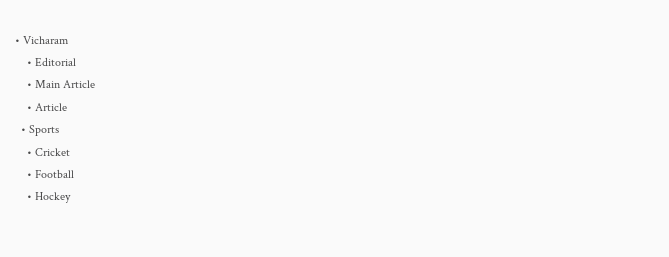• Vicharam
    • Editorial
    • Main Article
    • Article
  • Sports
    • Cricket
    • Football
    • Hockey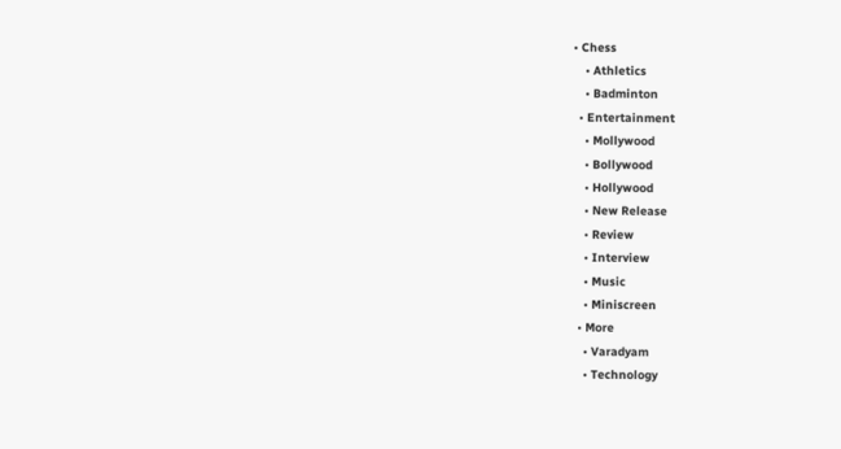• Chess
    • Athletics
    • Badminton
  • Entertainment
    • Mollywood
    • Bollywood
    • Hollywood
    • New Release
    • Review
    • Interview
    • Music
    • Miniscreen
  • More
    • Varadyam
    • Technology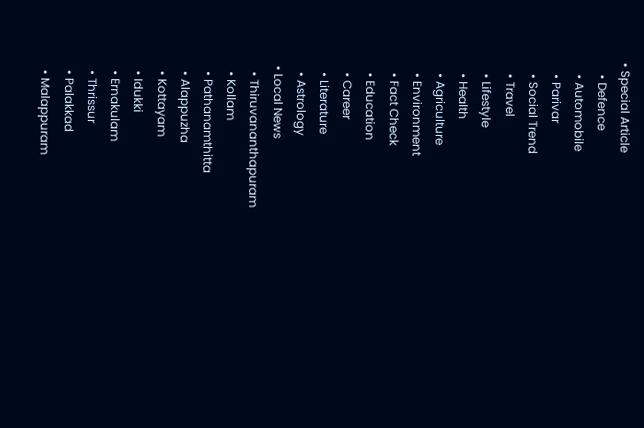• Special Article
    • Defence
    • Automobile
    • Parivar
    • Social Trend
    • Travel
    • Lifestyle
    • Health
    • Agriculture
    • Environment
    • Fact Check
    • Education
    • Career
    • Literature
    • Astrology
  • Local News
    • Thiruvananthapuram
    • Kollam
    • Pathanamthitta
    • Alappuzha
    • Kottayam
    • Idukki
    • Ernakulam
    • Thrissur
    • Palakkad
    • Malappuram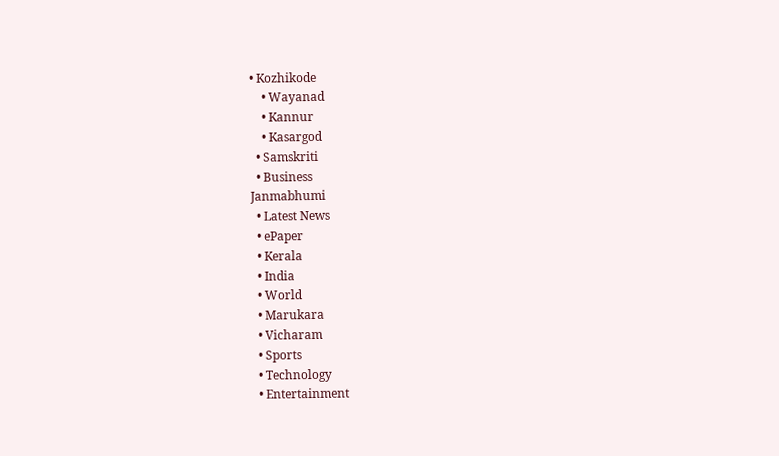• Kozhikode
    • Wayanad
    • Kannur
    • Kasargod
  • Samskriti
  • Business
Janmabhumi
  • Latest News
  • ePaper
  • Kerala
  • India
  • World
  • Marukara
  • Vicharam
  • Sports
  • Technology
  • Entertainment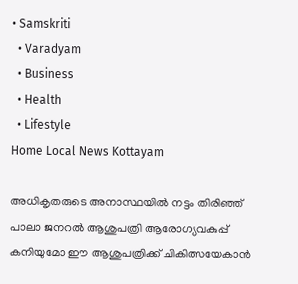• Samskriti
  • Varadyam
  • Business
  • Health
  • Lifestyle
Home Local News Kottayam

അധികൃതരുടെ അനാസ്ഥയില്‍ നട്ടം തിരിഞ്ഞ് പാലാ ജനറല്‍ ആശുപത്രി ആരോഗ്യവകുപ്പ് കനിയുമോ ഈ ആശുപത്രിക്ക് ചികിത്സയേകാന്‍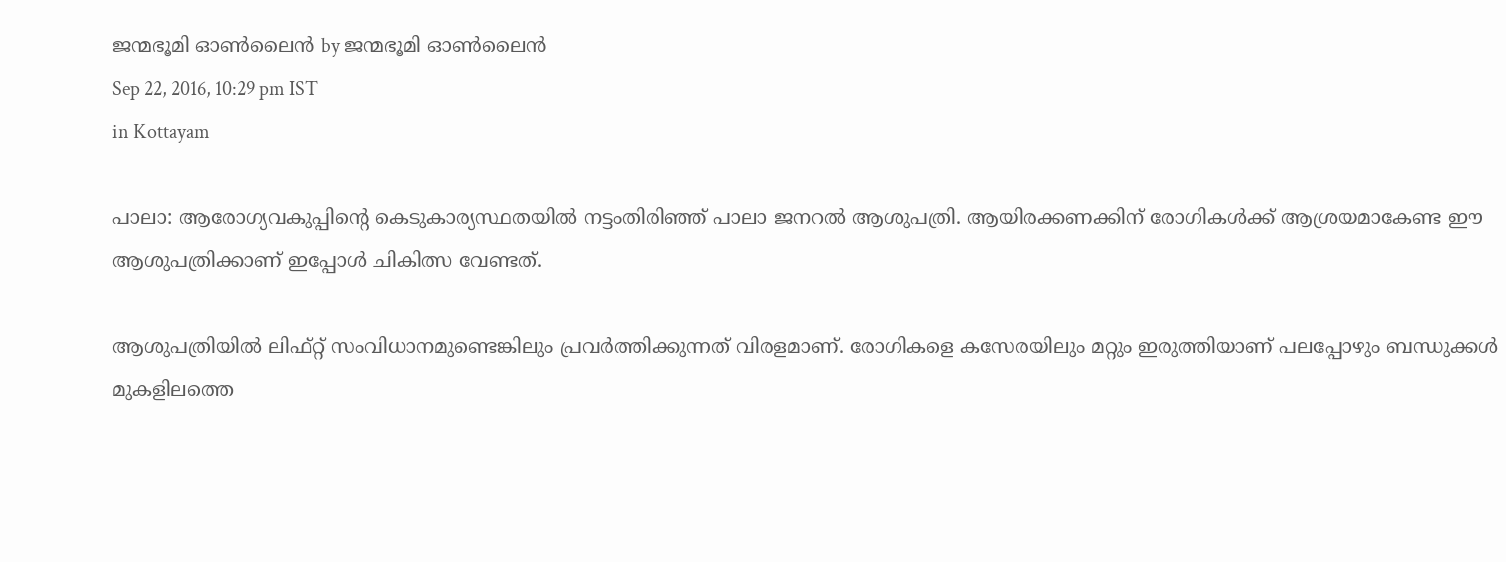ജന്മഭൂമി ഓണ്‍ലൈന്‍ by ജന്മഭൂമി ഓണ്‍ലൈന്‍
Sep 22, 2016, 10:29 pm IST
in Kottayam

പാലാ: ആരോഗ്യവകുപ്പിന്റെ കെടുകാര്യസ്ഥതയില്‍ നട്ടംതിരിഞ്ഞ് പാലാ ജനറല്‍ ആശുപത്രി. ആയിരക്കണക്കിന് രോഗികള്‍ക്ക് ആശ്രയമാകേണ്ട ഈ ആശുപത്രിക്കാണ് ഇപ്പോള്‍ ചികിത്സ വേണ്ടത്.

ആശുപത്രിയില്‍ ലിഫ്റ്റ് സംവിധാനമുണ്ടെങ്കിലും പ്രവര്‍ത്തിക്കുന്നത് വിരളമാണ്. രോഗികളെ കസേരയിലും മറ്റും ഇരുത്തിയാണ് പലപ്പോഴും ബന്ധുക്കള്‍ മുകളിലത്തെ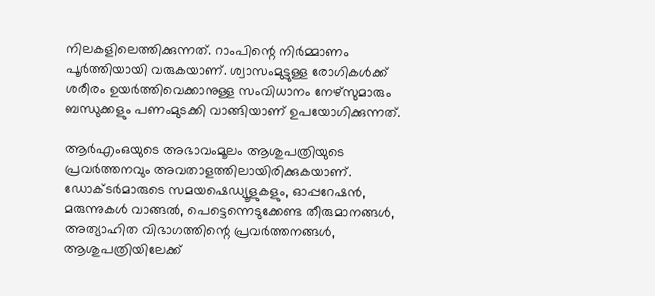നിലകളിലെത്തിക്കുന്നത്. റാംപിന്റെ നിര്‍മ്മാണം പൂര്‍ത്തിയായി വരുകയാണ്. ശ്വാസംമുട്ടുള്ള രോഗികള്‍ക്ക് ശരീരം ഉയര്‍ത്തിവെക്കാനുള്ള സംവിധാനം നേഴ്‌സുമാരും ബന്ധുക്കളും പണംമുടക്കി വാങ്ങിയാണ് ഉപയോഗിക്കുന്നത്.

ആര്‍എംഒയുടെ അഭാവംമൂലം ആശുപത്രിയുടെ പ്രവര്‍ത്തനവും അവതാളത്തിലായിരിക്കുകയാണ്. ഡോക്ടര്‍മാരുടെ സമയഷെഡ്യൂളുകളും, ഓപ്പറേഷന്‍, മരുന്നുകള്‍ വാങ്ങല്‍, പെട്ടെന്നെടുക്കേണ്ട തീരുമാനങ്ങള്‍, അത്യാഹിത വിഭാഗത്തിന്റെ പ്രവര്‍ത്തനങ്ങള്‍, ആശുപത്രിയിലേക്ക്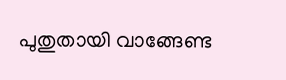പുതുതായി വാങ്ങേണ്ട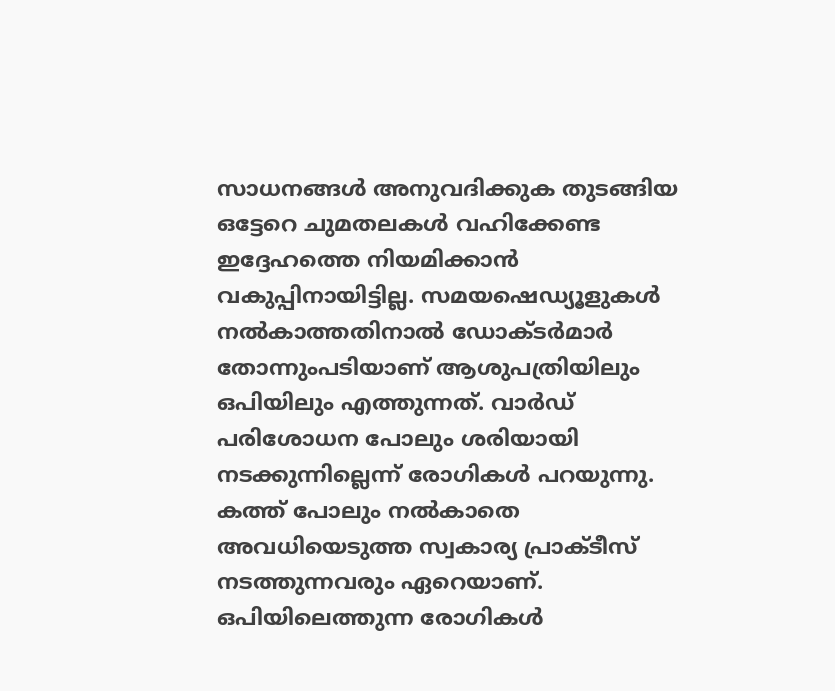സാധനങ്ങള്‍ അനുവദിക്കുക തുടങ്ങിയ ഒട്ടേറെ ചുമതലകള്‍ വഹിക്കേണ്ട ഇദ്ദേഹത്തെ നിയമിക്കാന്‍ വകുപ്പിനായിട്ടില്ല. സമയഷെഡ്യൂളുകള്‍ നല്‍കാത്തതിനാല്‍ ഡോക്ടര്‍മാര്‍ തോന്നുംപടിയാണ് ആശുപത്രിയിലും ഒപിയിലും എത്തുന്നത്. വാര്‍ഡ് പരിശോധന പോലും ശരിയായി നടക്കുന്നില്ലെന്ന് രോഗികള്‍ പറയുന്നു. കത്ത് പോലും നല്‍കാതെ അവധിയെടുത്ത സ്വകാര്യ പ്രാക്ടീസ് നടത്തുന്നവരും ഏറെയാണ്. ഒപിയിലെത്തുന്ന രോഗികള്‍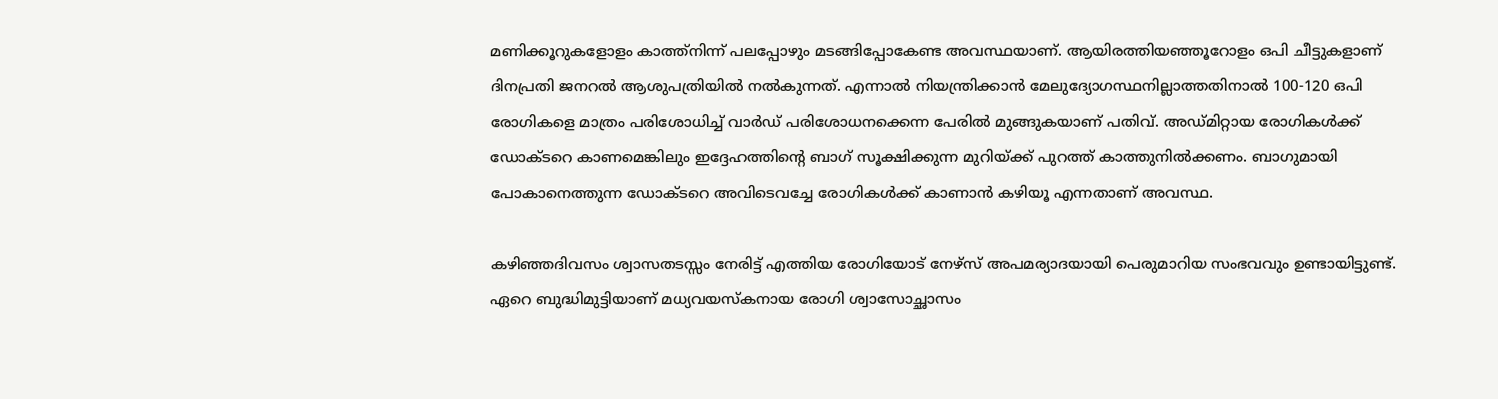മണിക്കൂറുകളോളം കാത്ത്‌നിന്ന് പലപ്പോഴും മടങ്ങിപ്പോകേണ്ട അവസ്ഥയാണ്. ആയിരത്തിയഞ്ഞൂറോളം ഒപി ചീട്ടുകളാണ് ദിനപ്രതി ജനറല്‍ ആശുപത്രിയില്‍ നല്‍കുന്നത്. എന്നാല്‍ നിയന്ത്രിക്കാന്‍ മേലുദ്യോഗസ്ഥനില്ലാത്തതിനാല്‍ 100-120 ഒപി രോഗികളെ മാത്രം പരിശോധിച്ച് വാര്‍ഡ് പരിശോധനക്കെന്ന പേരില്‍ മുങ്ങുകയാണ് പതിവ്. അഡ്മിറ്റായ രോഗികള്‍ക്ക് ഡോക്ടറെ കാണമെങ്കിലും ഇദ്ദേഹത്തിന്റെ ബാഗ് സൂക്ഷിക്കുന്ന മുറിയ്‌ക്ക് പുറത്ത് കാത്തുനില്‍ക്കണം. ബാഗുമായി പോകാനെത്തുന്ന ഡോക്ടറെ അവിടെവച്ചേ രോഗികള്‍ക്ക് കാണാന്‍ കഴിയൂ എന്നതാണ് അവസ്ഥ.

കഴിഞ്ഞദിവസം ശ്വാസതടസ്സം നേരിട്ട് എത്തിയ രോഗിയോട് നേഴ്‌സ് അപമര്യാദയായി പെരുമാറിയ സംഭവവും ഉണ്ടായിട്ടുണ്ട്. ഏറെ ബുദ്ധിമുട്ടിയാണ് മധ്യവയസ്‌കനായ രോഗി ശ്വാസോച്ഛാസം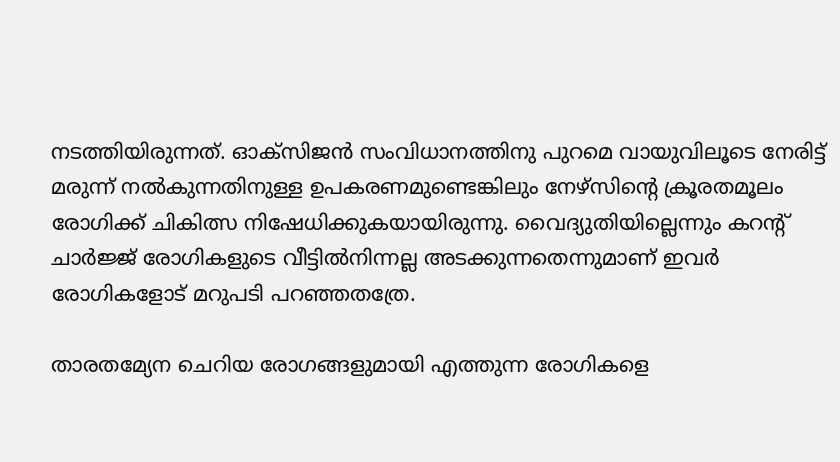നടത്തിയിരുന്നത്. ഓക്‌സിജന്‍ സംവിധാനത്തിനു പുറമെ വായുവിലൂടെ നേരിട്ട് മരുന്ന് നല്‍കുന്നതിനുള്ള ഉപകരണമുണ്ടെങ്കിലും നേഴ്‌സിന്റെ ക്രൂരതമൂലം രോഗിക്ക് ചികിത്സ നിഷേധിക്കുകയായിരുന്നു. വൈദ്യുതിയില്ലെന്നും കറന്റ് ചാര്‍ജ്ജ് രോഗികളുടെ വീട്ടില്‍നിന്നല്ല അടക്കുന്നതെന്നുമാണ് ഇവര്‍ രോഗികളോട് മറുപടി പറഞ്ഞതത്രേ.

താരതമ്യേന ചെറിയ രോഗങ്ങളുമായി എത്തുന്ന രോഗികളെ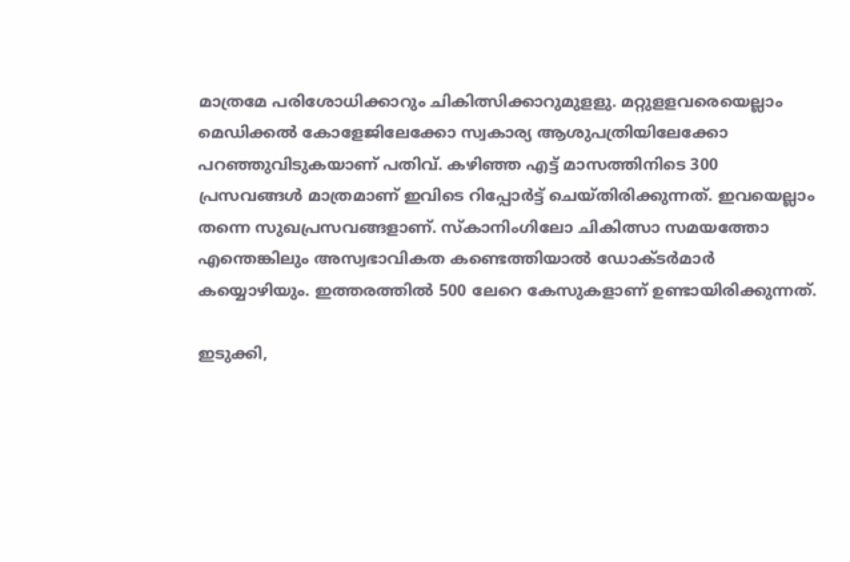മാത്രമേ പരിശോധിക്കാറും ചികിത്സിക്കാറുമുളളു. മറ്റുളളവരെയെല്ലാം മെഡിക്കല്‍ കോളേജിലേക്കോ സ്വകാര്യ ആശുപത്രിയിലേക്കോ പറഞ്ഞുവിടുകയാണ് പതിവ്. കഴിഞ്ഞ എട്ട് മാസത്തിനിടെ 300 പ്രസവങ്ങള്‍ മാത്രമാണ് ഇവിടെ റിപ്പോര്‍ട്ട് ചെയ്തിരിക്കുന്നത്. ഇവയെല്ലാം തന്നെ സുഖപ്രസവങ്ങളാണ്. സ്‌കാനിംഗിലോ ചികിത്സാ സമയത്തോ എന്തെങ്കിലും അസ്വഭാവികത കണ്ടെത്തിയാല്‍ ഡോക്ടര്‍മാര്‍ കയ്യൊഴിയും. ഇത്തരത്തില്‍ 500 ലേറെ കേസുകളാണ് ഉണ്ടായിരിക്കുന്നത്.

ഇടുക്കി,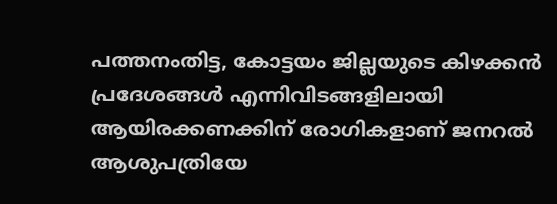പത്തനംതിട്ട, കോട്ടയം ജില്ലയുടെ കിഴക്കന്‍ പ്രദേശങ്ങള്‍ എന്നിവിടങ്ങളിലായി ആയിരക്കണക്കിന് രോഗികളാണ് ജനറല്‍ ആശുപത്രിയേ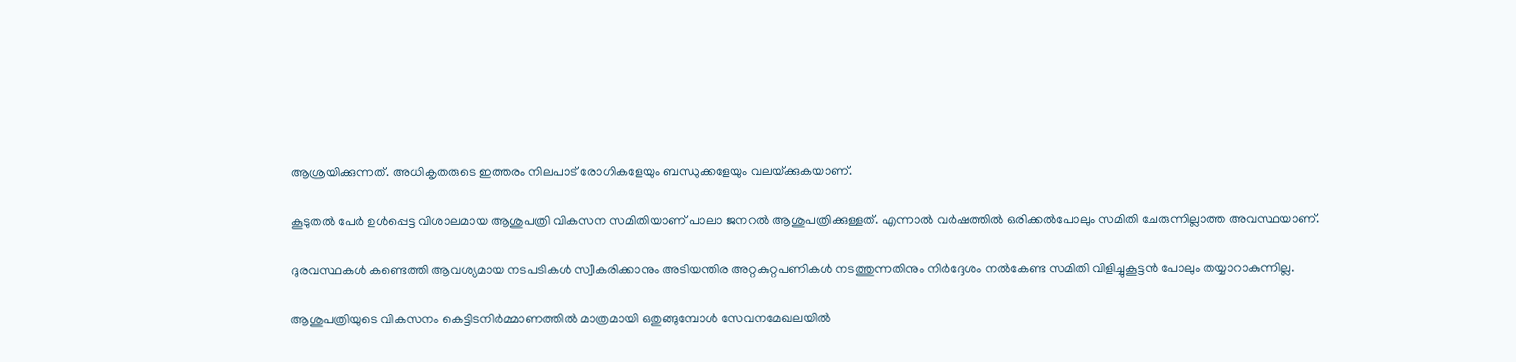ആശ്രയിക്കുന്നത്. അധികൃതരുടെ ഇത്തരം നിലപാട് രോഗികളേയും ബന്ധുക്കളേയും വലയ്‌ക്കുകയാണ്.

കൂടുതല്‍ പേര്‍ ഉള്‍പ്പെട്ട വിശാലമായ ആശുപത്രി വികസന സമിതിയാണ് പാലാ ജനറല്‍ ആശുപത്രിക്കുള്ളത്. എന്നാല്‍ വര്‍ഷത്തില്‍ ഒരിക്കല്‍പോലും സമിതി ചേരുന്നില്ലാത്ത അവസ്ഥയാണ്.

ദുരവസ്ഥകള്‍ കണ്ടെത്തി ആവശ്യമായ നടപടികള്‍ സ്വീകരിക്കാനും അടിയന്തിര അറ്റകുറ്റപണികള്‍ നടത്തുന്നതിനും നിര്‍ദ്ദേശം നല്‍കേണ്ട സമിതി വിളിച്ചുകൂട്ടന്‍ പോലും തയ്യാറാകുന്നില്ല.

ആശുപത്രിയുടെ വികസനം കെട്ടിടനിര്‍മ്മാണത്തില്‍ മാത്രമായി ഒതുങ്ങുമ്പോള്‍ സേവനമേഖലയില്‍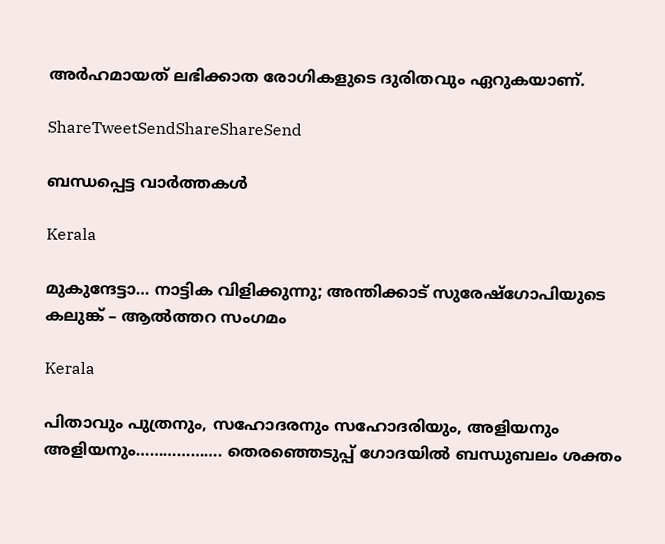അര്‍ഹമായത് ലഭിക്കാത രോഗികളുടെ ദുരിതവും ഏറുകയാണ്.

ShareTweetSendShareShareSend

ബന്ധപ്പെട്ട വാര്‍ത്തകള്‍

Kerala

മുകുന്ദേട്ടാ… നാട്ടിക വിളിക്കുന്നു; അന്തിക്കാട് സുരേഷ്‌ഗോപിയുടെ കലുങ്ക് – ആല്‍ത്തറ സംഗമം

Kerala

പിതാവും പുത്രനും, സഹോദരനും സഹോദരിയും, അളിയനും അളിയനും………………. തെരഞ്ഞെടുപ്പ് ഗോദയില്‍ ബന്ധുബലം ശക്തം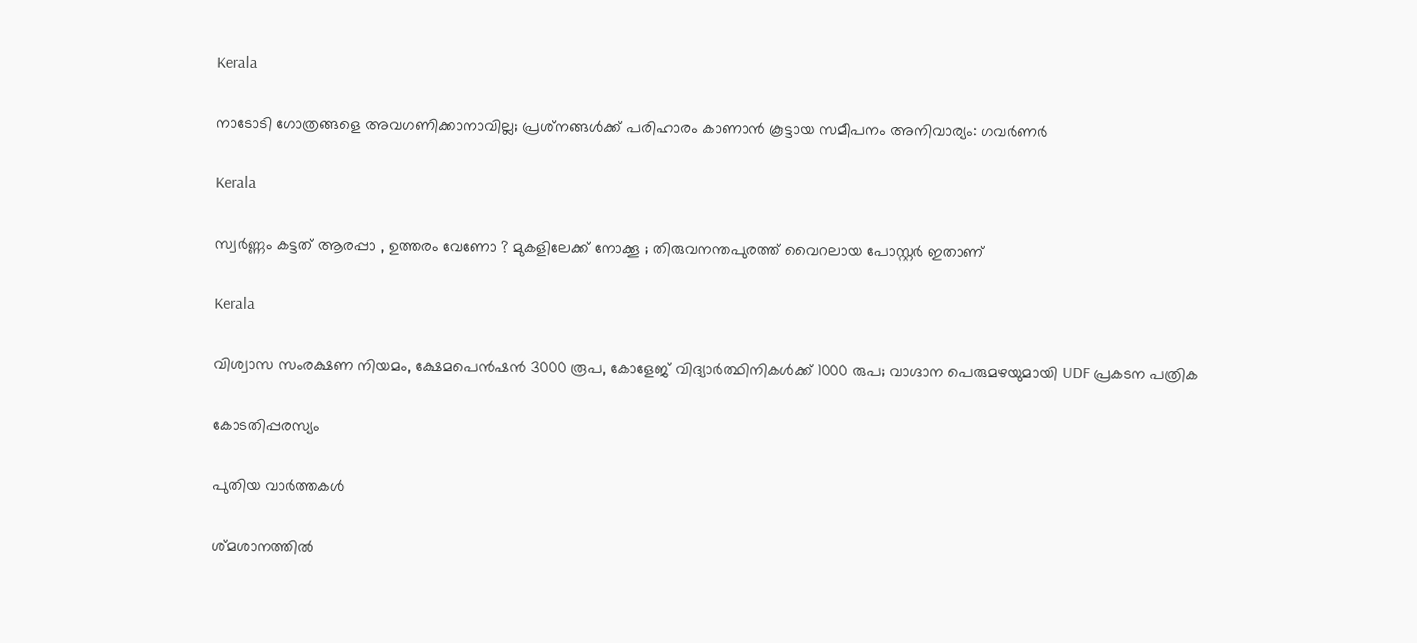Kerala

നാടോടി ഗോത്രങ്ങളെ അവഗണിക്കാനാവില്ല; പ്രശ്‌നങ്ങള്‍ക്ക് പരിഹാരം കാണാന്‍ കൂട്ടായ സമീപനം അനിവാര്യം: ഗവര്‍ണര്‍

Kerala

സ്വര്‍ണ്ണം കട്ടത് ആരപ്പാ , ഉത്തരം വേണോ ? മുകളിലേക്ക് നോക്കൂ ; തിരുവനന്തപുരത്ത് വൈറലായ പോസ്റ്റർ ഇതാണ്

Kerala

വിശ്വാസ സംരക്ഷണ നിയമം, ക്ഷേമപെൻഷൻ 3000 രൂപ, കോളേജ് വിദ്യാർത്ഥിനികൾക്ക് 1000 രുപ; വാഗ്ദാന പെരുമഴയുമായി UDF പ്രകടന പത്രിക

കോടതിപ്പരസ്യം

പുതിയ വാര്‍ത്തകള്‍

ശ്മശാനത്തിൽ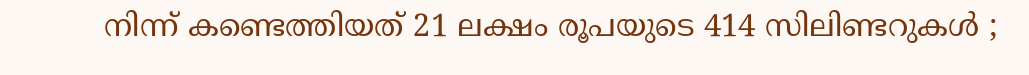നിന്ന് കണ്ടെത്തിയത് 21 ലക്ഷം രൂപയുടെ 414 സിലിണ്ടറുകൾ ;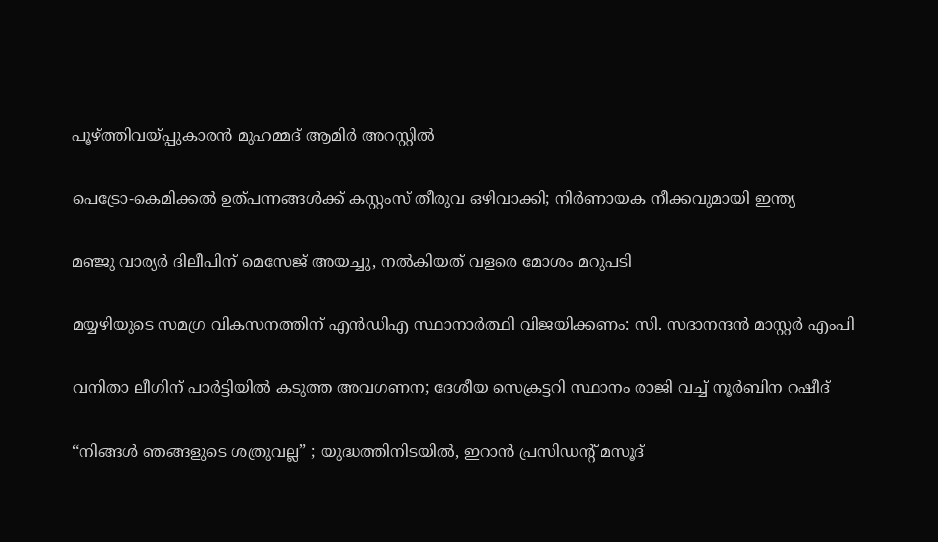പൂഴ്‌ത്തിവയ്‌പ്പുകാരൻ മുഹമ്മദ് ആമിർ അറസ്റ്റിൽ

പെട്രോ-കെമിക്കൽ ഉത്പന്നങ്ങൾക്ക് കസ്റ്റംസ് തീരുവ ഒഴിവാക്കി; നിർണായക നീക്കവുമായി ഇന്ത്യ

മഞ്ജു വാര്യർ ദിലീപിന് മെസേജ് അയച്ചു, നൽകിയത് വളരെ മോശം മറുപടി

മയ്യഴിയുടെ സമഗ്ര വികസനത്തിന് എന്‍ഡിഎ സ്ഥാനാര്‍ത്ഥി വിജയിക്കണം: സി. സദാനന്ദന്‍ മാസ്റ്റര്‍ എംപി

വനിതാ ലീഗിന് പാർട്ടിയിൽ കടുത്ത അവഗണന; ദേശീയ സെക്രട്ടറി സ്ഥാനം രാജി വച്ച് നൂർബിന റഷീദ്

“നിങ്ങൾ ഞങ്ങളുടെ ശത്രുവല്ല” ; യുദ്ധത്തിനിടയിൽ, ഇറാൻ പ്രസിഡന്റ് മസൂദ്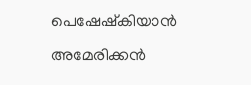പെഷേഷ്കിയാൻ അമേരിക്കൻ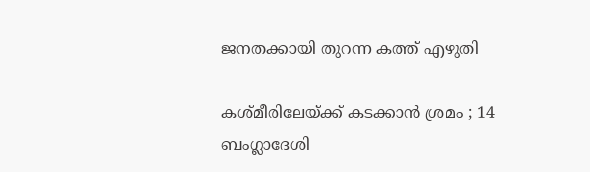ജനതക്കായി തുറന്ന കത്ത് എഴുതി

കശ്മീരിലേയ്‌ക്ക് കടക്കാൻ ശ്രമം ; 14 ബംഗ്ലാദേശി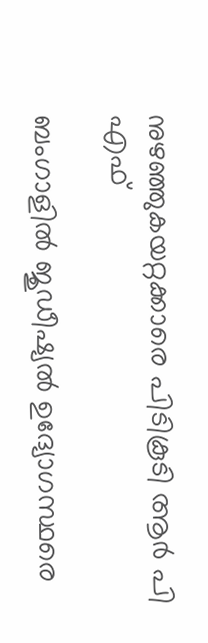നുഴഞ്ഞുകയറ്റക്കാരെ പിടികൂടി ആർ പി എഫ്

ബംഗാളിൽ ജുഡീഷ്യൽ ഉദ്യോഗസ്ഥരെ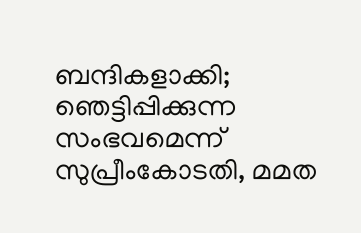ബന്ദികളാക്കി; ഞെട്ടിപ്പിക്കുന്ന സംഭവമെന്ന് സുപ്രീംകോടതി, മമത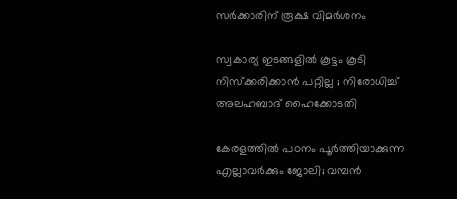സർക്കാരിന് രൂക്ഷ വിമർശനം

സ്വകാര്യ ഇടങ്ങളിൽ കൂട്ടം കൂടി നിസ്ക്കരിക്കാൻ പറ്റില്ല ; നിരോധിച്ച് അലഹബാദ് ഹൈക്കോടതി

കേരളത്തിൽ പഠനം പൂർത്തിയാക്കുന്ന എല്ലാവർക്കും ജോലി; വമ്പൻ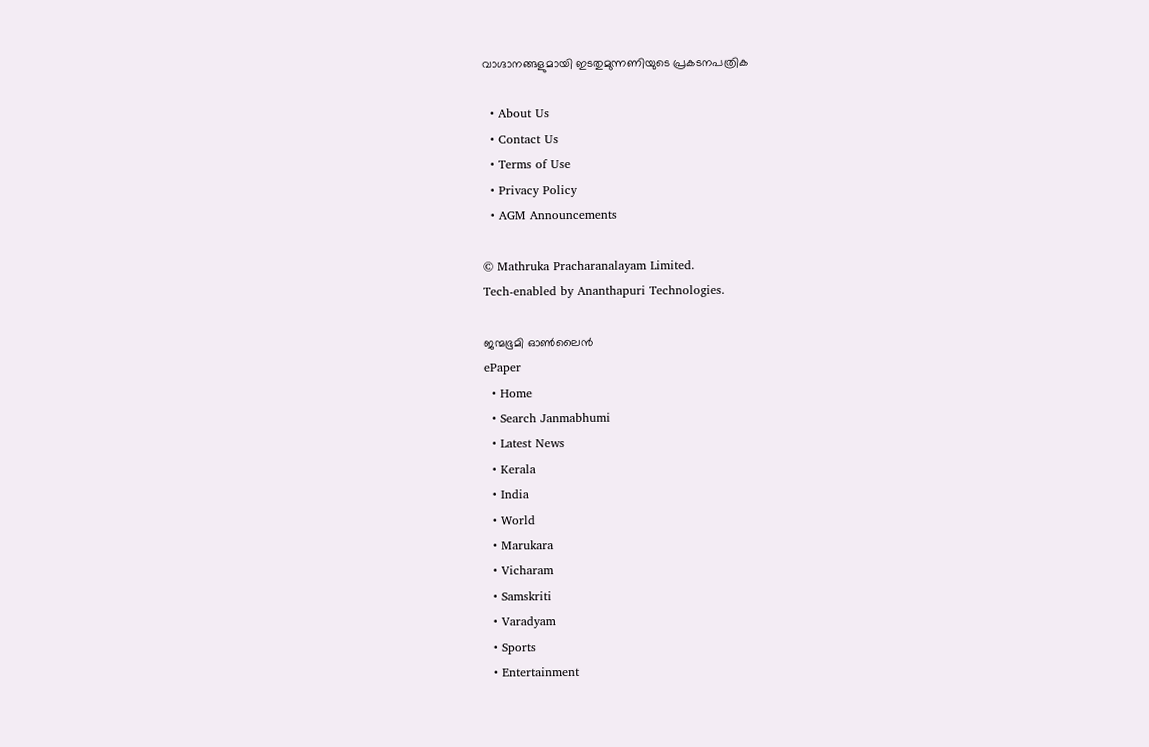വാഗ്ദാനങ്ങളുമായി ഇടതുമുന്നണിയുടെ പ്രകടനപത്രിക

  • About Us
  • Contact Us
  • Terms of Use
  • Privacy Policy
  • AGM Announcements

© Mathruka Pracharanalayam Limited.
Tech-enabled by Ananthapuri Technologies.

ജന്മഭൂമി ഓണ്‍ലൈന്‍
ePaper
  • Home
  • Search Janmabhumi
  • Latest News
  • Kerala
  • India
  • World
  • Marukara
  • Vicharam
  • Samskriti
  • Varadyam
  • Sports
  • Entertainment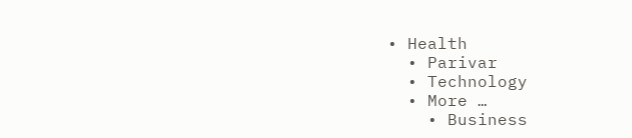• Health
  • Parivar
  • Technology
  • More …
    • Business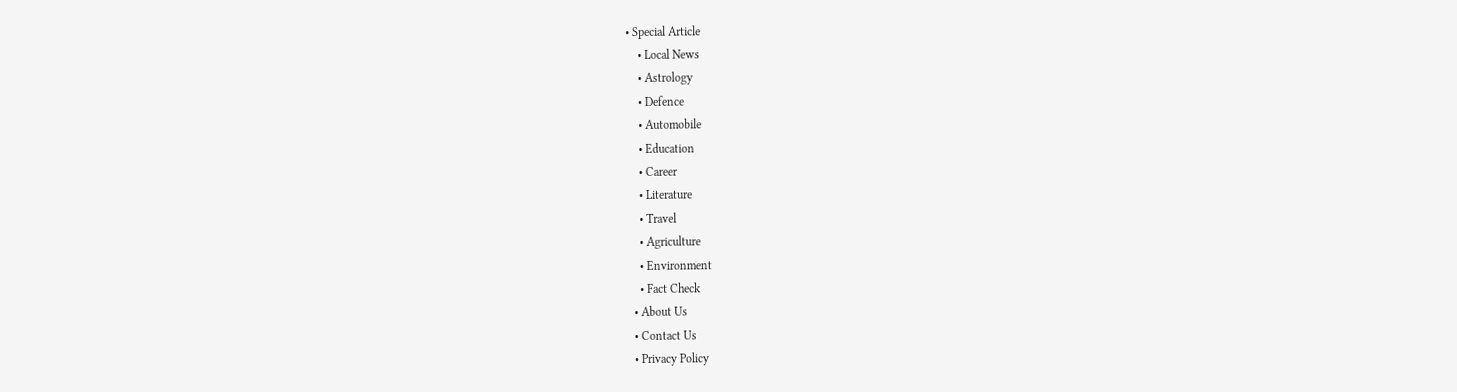• Special Article
    • Local News
    • Astrology
    • Defence
    • Automobile
    • Education
    • Career
    • Literature
    • Travel
    • Agriculture
    • Environment
    • Fact Check
  • About Us
  • Contact Us
  • Privacy Policy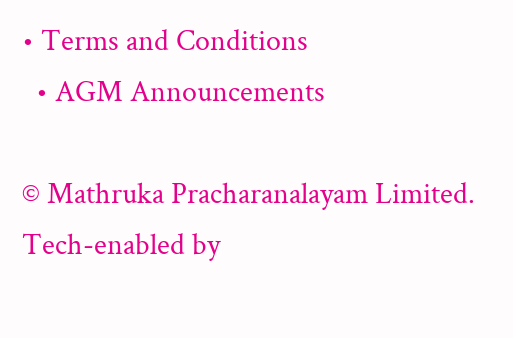• Terms and Conditions
  • AGM Announcements

© Mathruka Pracharanalayam Limited.
Tech-enabled by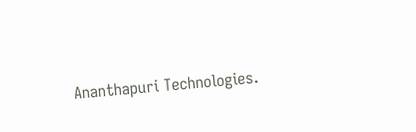Ananthapuri Technologies.